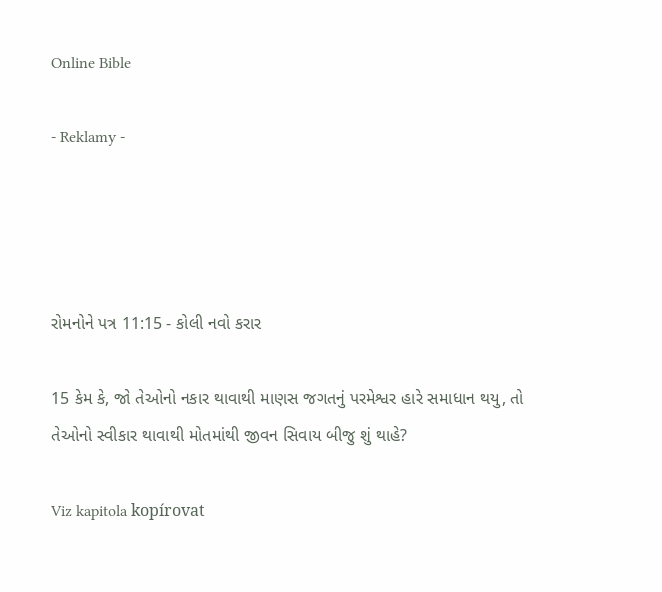Online Bible

- Reklamy -




રોમનોને પત્ર 11:15 - કોલી નવો કરાર

15 કેમ કે, જો તેઓનો નકાર થાવાથી માણસ જગતનું પરમેશ્વર હારે સમાધાન થયુ, તો તેઓનો સ્વીકાર થાવાથી મોતમાંથી જીવન સિવાય બીજુ શું થાહે?

Viz kapitola kopírovat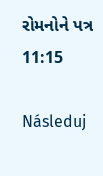રોમનોને પત્ર 11:15

Následuj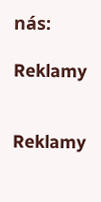nás:

Reklamy


Reklamy